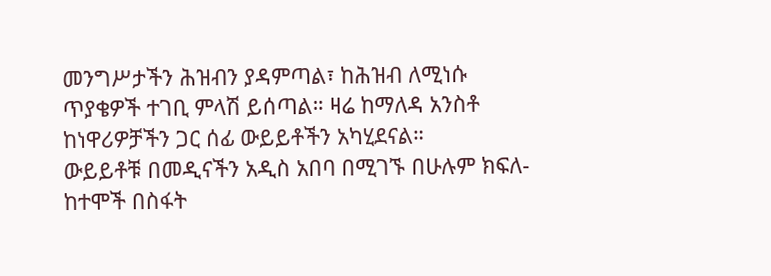መንግሥታችን ሕዝብን ያዳምጣል፣ ከሕዝብ ለሚነሱ ጥያቄዎች ተገቢ ምላሽ ይሰጣል። ዛሬ ከማለዳ አንስቶ ከነዋሪዎቻችን ጋር ሰፊ ውይይቶችን አካሂደናል።
ውይይቶቹ በመዲናችን አዲስ አበባ በሚገኙ በሁሉም ክፍለ-ከተሞች በስፋት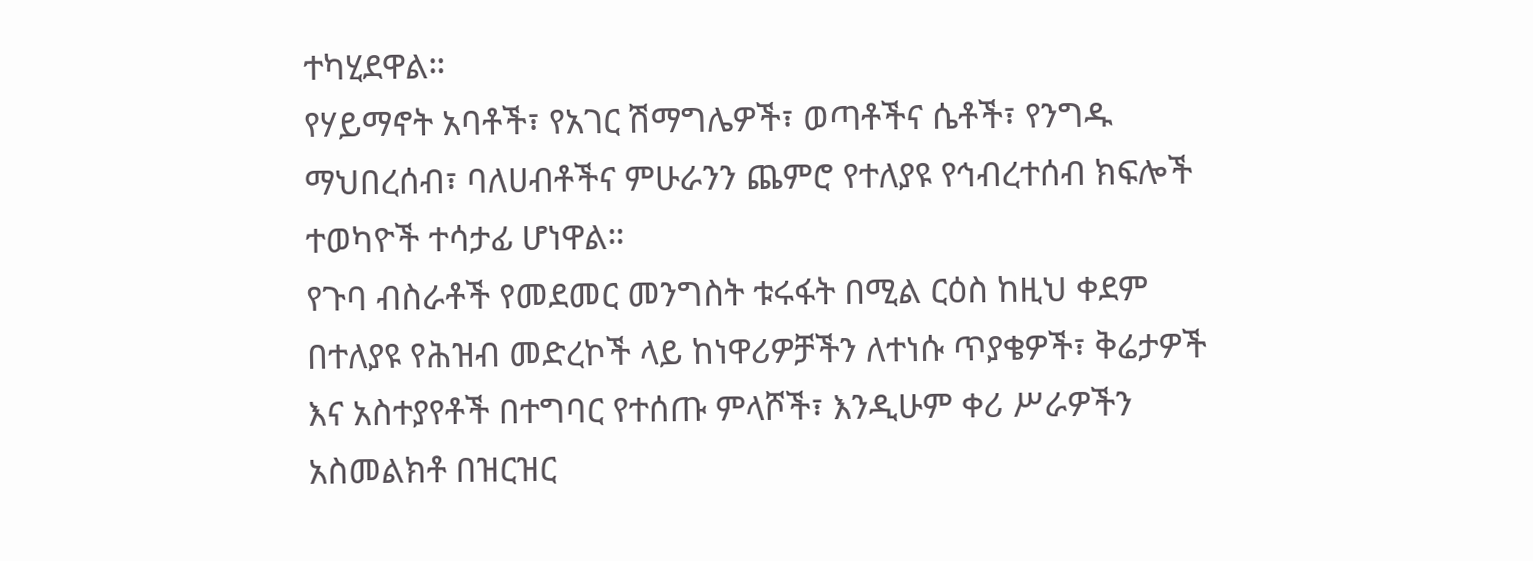ተካሂደዋል።
የሃይማኖት አባቶች፣ የአገር ሽማግሌዎች፣ ወጣቶችና ሴቶች፣ የንግዱ ማህበረሰብ፣ ባለሀብቶችና ምሁራንን ጨምሮ የተለያዩ የኅብረተሰብ ክፍሎች ተወካዮች ተሳታፊ ሆነዋል።
የጉባ ብስራቶች የመደመር መንግስት ቱሩፋት በሚል ርዕስ ከዚህ ቀደም በተለያዩ የሕዝብ መድረኮች ላይ ከነዋሪዎቻችን ለተነሱ ጥያቄዎች፣ ቅሬታዎች እና አስተያየቶች በተግባር የተሰጡ ምላሾች፣ እንዲሁም ቀሪ ሥራዎችን አስመልክቶ በዝርዝር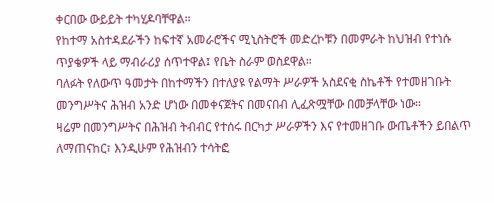ቀርበው ውይይት ተካሂዶባቸዋል።
የከተማ አስተዳደራችን ከፍተኛ አመራሮችና ሚኒስትሮች መድረኮቹን በመምራት ከህዝብ የተነሱ ጥያቄዎች ላይ ማብራሪያ ሰጥተዋል፤ የቤት ስራም ወስደዋል።
ባለፉት የለውጥ ዓመታት በከተማችን በተለያዩ የልማት ሥራዎች አስደናቂ ስኬቶች የተመዘገቡት መንግሥትና ሕዝብ አንድ ሆነው በመቀናጀትና በመናበብ ሊፈጽሟቸው በመቻላቸው ነው።
ዛሬም በመንግሥትና በሕዝብ ትብብር የተሰሩ በርካታ ሥራዎችን እና የተመዘገቡ ውጤቶችን ይበልጥ ለማጠናከር፣ እንዲሁም የሕዝብን ተሳትፎ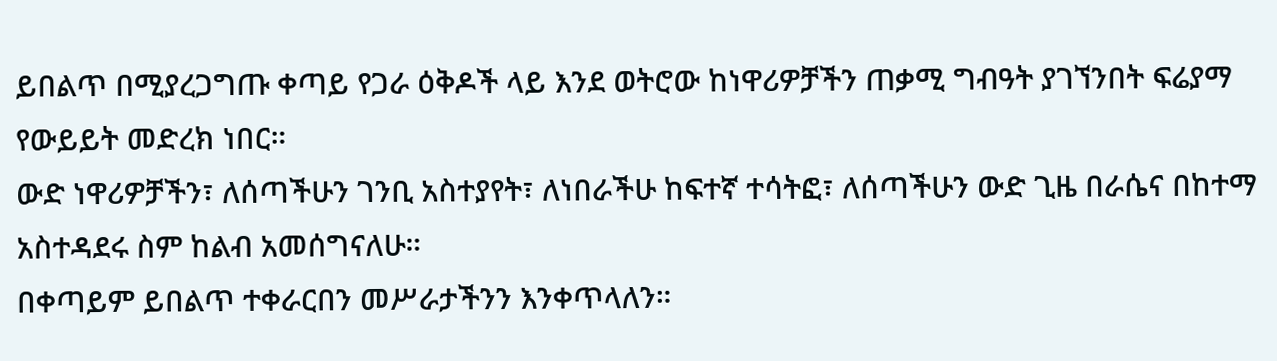ይበልጥ በሚያረጋግጡ ቀጣይ የጋራ ዕቅዶች ላይ እንደ ወትሮው ከነዋሪዎቻችን ጠቃሚ ግብዓት ያገኘንበት ፍሬያማ የውይይት መድረክ ነበር።
ውድ ነዋሪዎቻችን፣ ለሰጣችሁን ገንቢ አስተያየት፣ ለነበራችሁ ከፍተኛ ተሳትፎ፣ ለሰጣችሁን ውድ ጊዜ በራሴና በከተማ አስተዳደሩ ስም ከልብ አመሰግናለሁ።
በቀጣይም ይበልጥ ተቀራርበን መሥራታችንን እንቀጥላለን።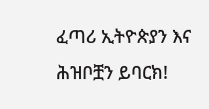ፈጣሪ ኢትዮጵያን እና ሕዝቦቿን ይባርክ!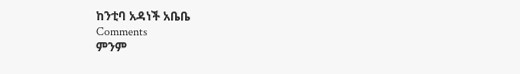ከንቲባ አዳነች አቤቤ
Comments
ምንም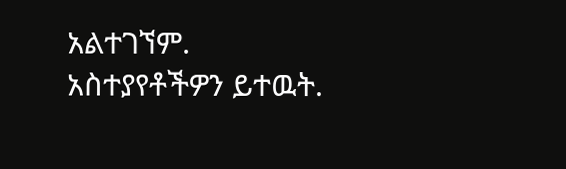አልተገኘም.
አስተያየቶችዎን ይተዉት.